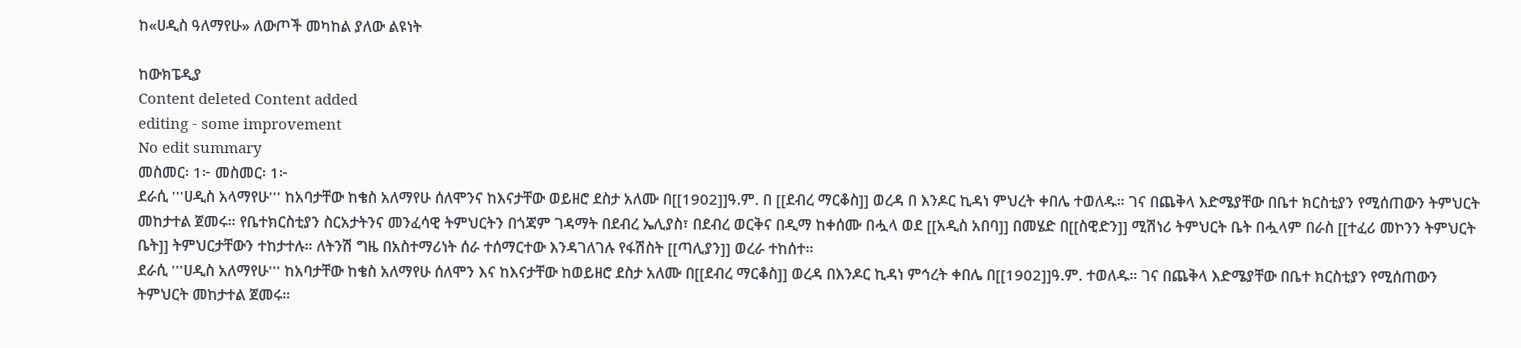ከ«ሀዲስ ዓለማየሁ» ለውጦች መካከል ያለው ልዩነት

ከውክፔዲያ
Content deleted Content added
editing - some improvement
No edit summary
መስመር፡ 1፦ መስመር፡ 1፦
ደራሲ '''ሀዲስ አላማየሁ''' ከአባታቸው ከቄስ አለማየሁ ሰለሞንና ከእናታቸው ወይዘሮ ደስታ አለሙ በ[[1902]]ዓ.ም. በ [[ደብረ ማርቆስ]] ወረዳ በ እንዶር ኪዳነ ምህረት ቀበሌ ተወለዱ። ገና በጨቅላ እድሜያቸው በቤተ ክርስቲያን የሚሰጠውን ትምህርት መከታተል ጀመሩ። የቤተክርስቲያን ስርአታትንና መንፈሳዊ ትምህርትን በጎጃም ገዳማት በደብረ ኤሊያስ፣ በደብረ ወርቅና በዲማ ከቀሰሙ በሗላ ወደ [[አዲስ አበባ]] በመሄድ በ[[ስዊድን]] ሚሽነሪ ትምህርት ቤት በሗላም በራስ [[ተፈሪ መኮንን ትምህርት ቤት]] ትምህርታቸውን ተከታተሉ። ለትንሽ ግዜ በአስተማሪነት ሰራ ተሰማርተው እንዳገለገሉ የፋሽስት [[ጣሊያን]] ወረራ ተከሰተ።
ደራሲ '''ሀዲስ አለማየሁ''' ከአባታቸው ከቄስ አለማየሁ ሰለሞን እና ከእናታቸው ከወይዘሮ ደስታ አለሙ በ[[ደብረ ማርቆስ]] ወረዳ በእንዶር ኪዳነ ምኅረት ቀበሌ በ[[1902]]ዓ.ም. ተወለዱ። ገና በጨቅላ እድሜያቸው በቤተ ክርስቲያን የሚሰጠውን ትምህርት መከታተል ጀመሩ።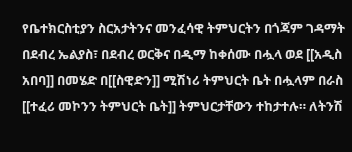የቤተክርስቲያን ስርአታትንና መንፈሳዊ ትምህርትን በጎጃም ገዳማት በደብረ ኤልያስ፣ በደብረ ወርቅና በዲማ ከቀሰሙ በሗላ ወደ [[አዲስ አበባ]] በመሄድ በ[[ስዊድን]] ሚሽነሪ ትምህርት ቤት በሗላም በራስ [[ተፈሪ መኮንን ትምህርት ቤት]] ትምህርታቸውን ተከታተሉ። ለትንሽ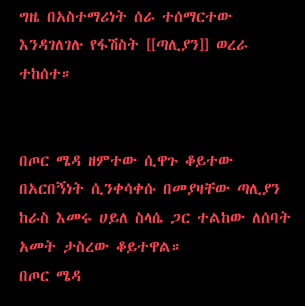ግዜ በአስተማሪነት ሰራ ተሰማርተው እንዳገለገሉ የፋሽስት [[ጣሊያን]] ወረራ ተከሰተ።


በጦር ሜዳ ዘምተው ሲዋጉ ቆይተው በአርበኝነት ሲንቀሳቀሱ በመያዛቸው ጣሊያን ከራስ እመሩ ሀይለ ስላሴ ጋር ተልከው ለሰባት አመት ታስረው ቆይተዋል።
በጦር ሜዳ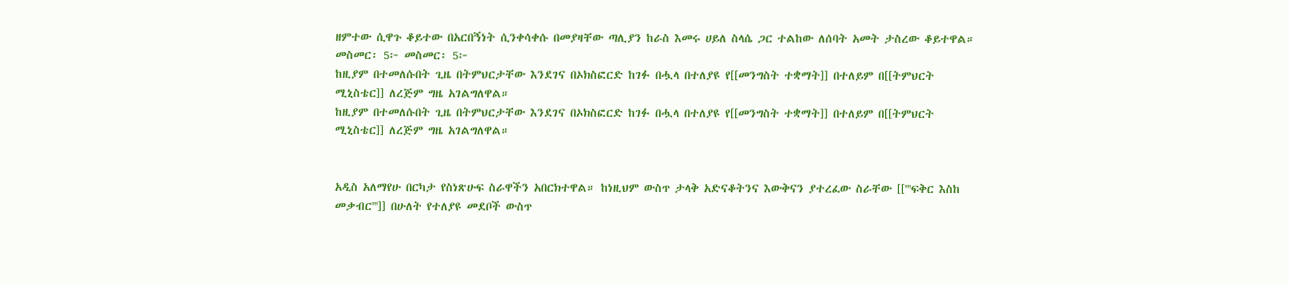ዘምተው ሲዋጉ ቆይተው በአርበኝነት ሲንቀሳቀሱ በመያዛቸው ጣሊያን ከራስ እመሩ ሀይለ ስላሴ ጋር ተልከው ለሰባት አመት ታስረው ቆይተዋል።
መስመር፡ 5፦ መስመር፡ 5፦
ከዚያም በተመለሱበት ጊዜ በትምህርታቸው እንደገና በኦክስፎርድ ከገፉ በሗላ በተለያዩ የ[[መንግስት ተቋማት]] በተለይም በ[[ትምህርት ሚኒስቴር]] ለረጅም ግዜ አገልግለዋል።
ከዚያም በተመለሱበት ጊዜ በትምህርታቸው እንደገና በኦክስፎርድ ከገፉ በሗላ በተለያዩ የ[[መንግስት ተቋማት]] በተለይም በ[[ትምህርት ሚኒስቴር]] ለረጅም ግዜ አገልግለዋል።


አዲስ አለማየሁ በርካታ የስነጽሁፍ ስራዋችን አበርክተዋል። ከነዚህም ውስጥ ታላቅ አድናቆትንና እውቅናን ያተረፈው ስራቸው [['''ፍቅር እስከ መቃብር''']] በሁለት የተለያዩ መደቦች ውስጥ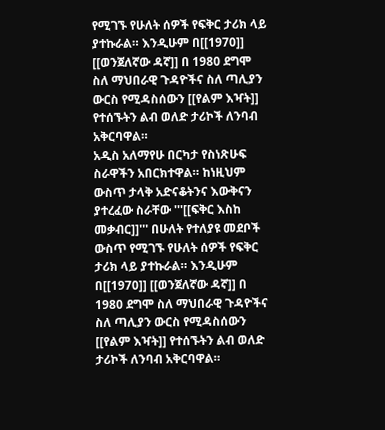የሚገኙ የሁለት ሰዎች የፍቅር ታሪክ ላይ ያተኩራል። እንዲሁም በ[[1970]] [[ወንጀለኛው ዳኛ]] በ 1980 ደግሞ ስለ ማህበራዊ ጉዳዮችና ስለ ጣሊያን ውርስ የሚዳስሰውን [[የልም እዣት]] የተሰኙትን ልብ ወለድ ታሪኮች ለንባብ አቅርባዋል።
አዲስ አለማየሁ በርካታ የስነጽሁፍ ስራዋችን አበርክተዋል። ከነዚህም ውስጥ ታላቅ አድናቆትንና እውቅናን ያተረፈው ስራቸው '''[[ፍቅር እስከ መቃብር]]''' በሁለት የተለያዩ መደቦች ውስጥ የሚገኙ የሁለት ሰዎች የፍቅር ታሪክ ላይ ያተኩራል። እንዲሁም በ[[1970]] [[ወንጀለኛው ዳኛ]] በ 1980 ደግሞ ስለ ማህበራዊ ጉዳዮችና ስለ ጣሊያን ውርስ የሚዳስሰውን [[የልም እዣት]] የተሰኙትን ልብ ወለድ ታሪኮች ለንባብ አቅርባዋል።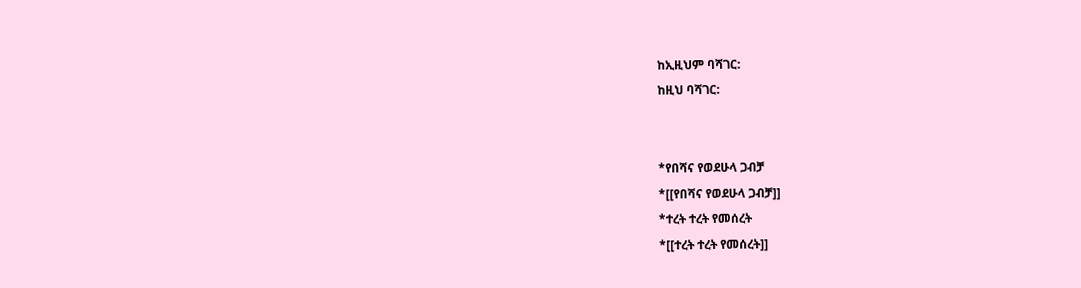ከኢዚህም ባሻገር:
ከዚህ ባሻገር:


*የበሻና የወደሁላ ጋብቻ
*[[የበሻና የወደሁላ ጋብቻ]]
*ተረት ተረት የመሰረት
*[[ተረት ተረት የመሰረት]]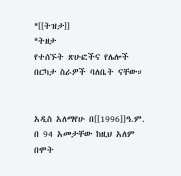*[[ትዝታ]]
*ትዘታ
የተሰኙት ጽሁፎችና የሌሎች በርካታ ስራዎች ባለቤት ናቸው።


አዲስ አለማየሁ በ[[1996]]ዓ.ም. በ 94 አመታቸው ከዚህ አለም በሞት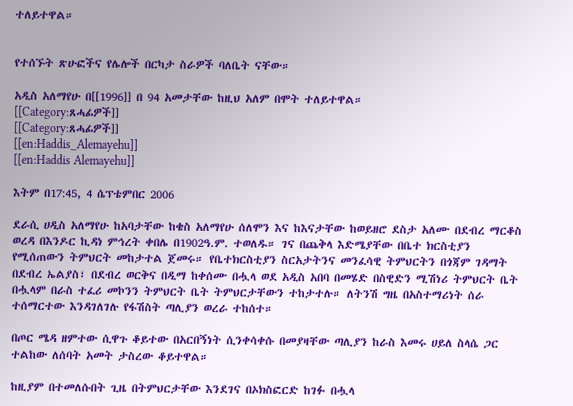ተለይተዋል።


የተሰኙት ጽሁፎችና የሌሎች በርካታ ስራዎች ባለቤት ናቸው።

አዲስ አለማየሁ በ[[1996]] በ 94 አመታቸው ከዚህ አለም በሞት ተለይተዋል።
[[Category:ጸሓፊዎች]]
[[Category:ጸሓፊዎች]]
[[en:Haddis_Alemayehu]]
[[en:Haddis Alemayehu]]

እትም በ17:45, 4 ሴፕቴምበር 2006

ደራሲ ሀዲስ አለማየሁ ከአባታቸው ከቄስ አለማየሁ ሰለሞን እና ከእናታቸው ከወይዘሮ ደስታ አለሙ በደብረ ማርቆስ ወረዳ በእንዶር ኪዳነ ምኅረት ቀበሌ በ1902ዓ.ም. ተወለዱ። ገና በጨቅላ እድሜያቸው በቤተ ክርስቲያን የሚሰጠውን ትምህርት መከታተል ጀመሩ። የቤተክርስቲያን ስርአታትንና መንፈሳዊ ትምህርትን በጎጃም ገዳማት በደብረ ኤልያስ፣ በደብረ ወርቅና በዲማ ከቀሰሙ በሗላ ወደ አዲስ አበባ በመሄድ በስዊድን ሚሽነሪ ትምህርት ቤት በሗላም በራስ ተፈሪ መኮንን ትምህርት ቤት ትምህርታቸውን ተከታተሉ። ለትንሽ ግዜ በአስተማሪነት ሰራ ተሰማርተው እንዳገለገሉ የፋሽስት ጣሊያን ወረራ ተከሰተ።

በጦር ሜዳ ዘምተው ሲዋጉ ቆይተው በአርበኝነት ሲንቀሳቀሱ በመያዛቸው ጣሊያን ከራስ እመሩ ሀይለ ስላሴ ጋር ተልከው ለሰባት አመት ታስረው ቆይተዋል።

ከዚያም በተመለሱበት ጊዜ በትምህርታቸው እንደገና በኦክስፎርድ ከገፉ በሗላ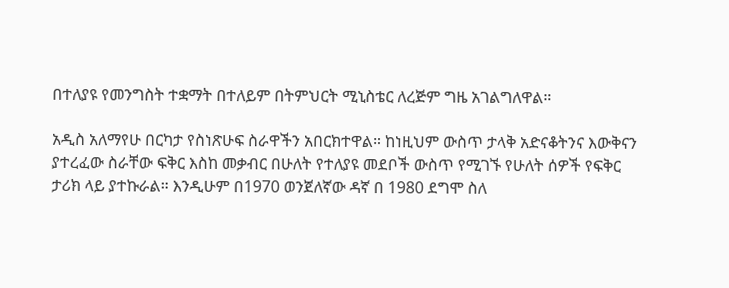በተለያዩ የመንግስት ተቋማት በተለይም በትምህርት ሚኒስቴር ለረጅም ግዜ አገልግለዋል።

አዲስ አለማየሁ በርካታ የስነጽሁፍ ስራዋችን አበርክተዋል። ከነዚህም ውስጥ ታላቅ አድናቆትንና እውቅናን ያተረፈው ስራቸው ፍቅር እስከ መቃብር በሁለት የተለያዩ መደቦች ውስጥ የሚገኙ የሁለት ሰዎች የፍቅር ታሪክ ላይ ያተኩራል። እንዲሁም በ1970 ወንጀለኛው ዳኛ በ 1980 ደግሞ ስለ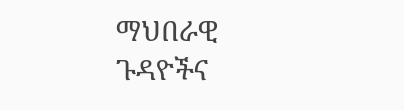ማህበራዊ ጉዳዮችና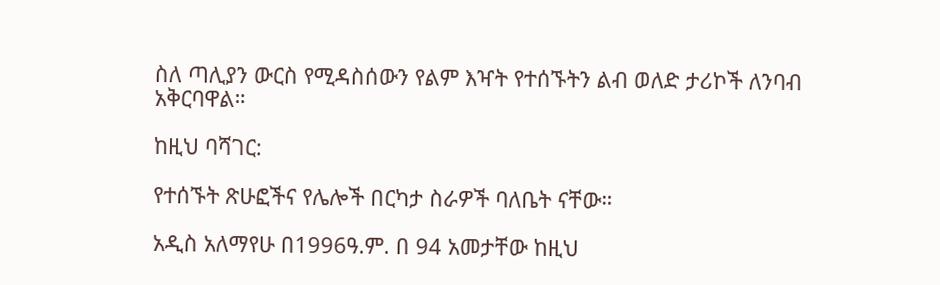ስለ ጣሊያን ውርስ የሚዳስሰውን የልም እዣት የተሰኙትን ልብ ወለድ ታሪኮች ለንባብ አቅርባዋል።

ከዚህ ባሻገር:

የተሰኙት ጽሁፎችና የሌሎች በርካታ ስራዎች ባለቤት ናቸው።

አዲስ አለማየሁ በ1996ዓ.ም. በ 94 አመታቸው ከዚህ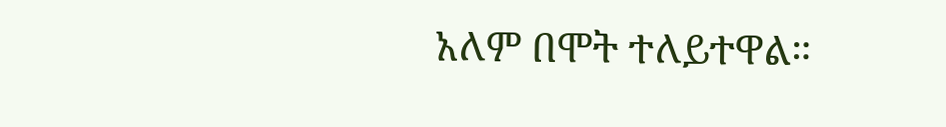አለም በሞት ተለይተዋል።